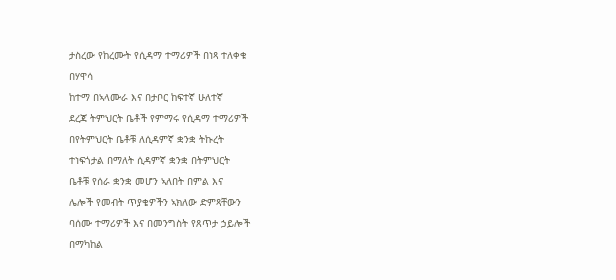ታስረው የከረሙት የሲዳማ ተማሪዎች በነጻ ተለቀቁ
በሃዋሳ
ከተማ በኣላሙራ እና በታቦር ከፍተኛ ሁለተኛ
ደረጃ ትምህርት ቤቶች የምማሩ የሲዳማ ተማሪዎች
በየትምህርት ቤቶቹ ለሲዳምኛ ቋንቋ ትኩረት
ተነፍጎታል በማለት ሲዳምኛ ቋንቋ በትምህርት
ቤቶቹ የሰራ ቋንቋ መሆን ኣለበት በምል እና
ሌሎች የመብት ጥያቄዎችን ኣክለው ድምጻቸውን
ባሰሙ ተማሪዎች እና በመንግስት የጸጥታ ኃይሎች
በማካከል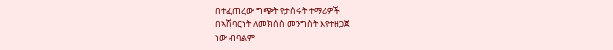በተፈጠረው ግጭት የታሰሩት ተማሪዎች
በኣሽባርነት ለመክሰስ መንግስት እየተዘጋጀ
ነው ብባልም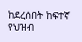ከደረሰበት ከፍተኛ የህዝብ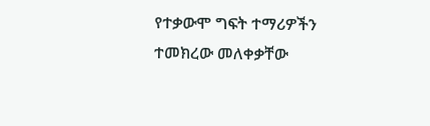የተቃውሞ ግፍት ተማሪዎችን ተመክረው መለቀቃቸው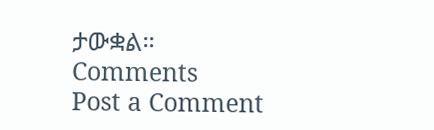ታውቋል።
Comments
Post a Comment